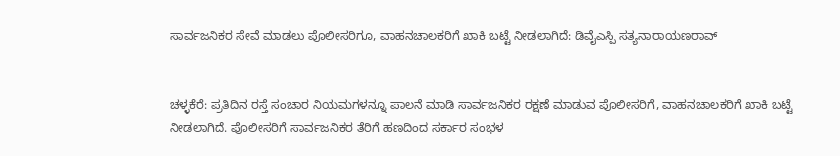ಸಾರ್ವಜನಿಕರ ಸೇವೆ ಮಾಡಲು ಪೊಲೀಸರಿಗೂ, ವಾಹನಚಾಲಕರಿಗೆ ಖಾಕಿ ಬಟ್ಟೆ ನೀಡಲಾಗಿದೆ: ಡಿವೈಎಸ್ಪಿ ಸತ್ಯನಾರಾಯಣರಾವ್


ಚಳ್ಳಕೆರೆ: ಪ್ರತಿದಿನ ರಸ್ತೆ ಸಂಚಾರ ನಿಯಮಗಳನ್ನೂ ಪಾಲನೆ ಮಾಡಿ ಸಾರ್ವಜನಿಕರ ರಕ್ಷಣೆ ಮಾಡುವ ಪೊಲೀಸರಿಗೆ, ವಾಹನಚಾಲಕರಿಗೆ ಖಾಕಿ ಬಟ್ಟೆ ನೀಡಲಾಗಿದೆ. ಪೊಲೀಸರಿಗೆ ಸಾರ್ವಜನಿಕರ ತೆರಿಗೆ ಹಣದಿಂದ ಸರ್ಕಾರ ಸಂಭಳ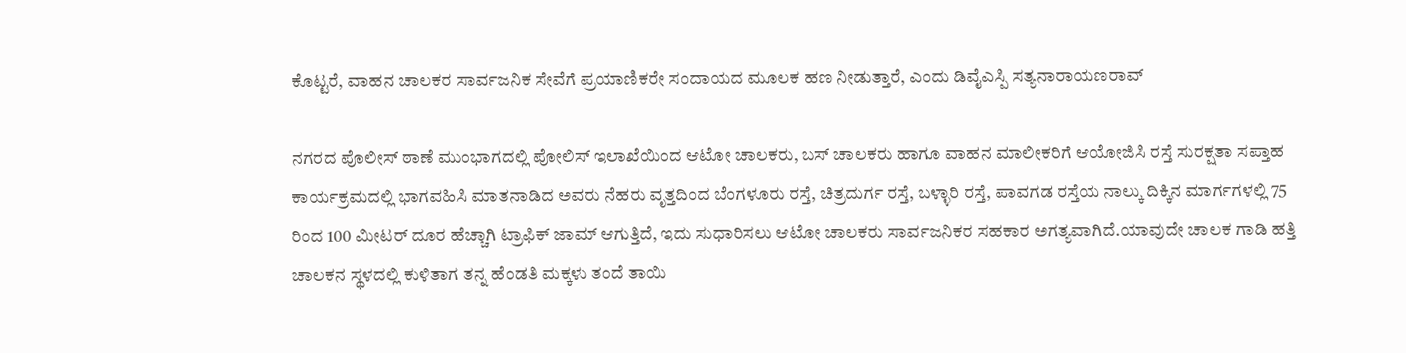ಕೊಟ್ಟರೆ, ವಾಹನ ಚಾಲಕರ ಸಾರ್ವಜನಿಕ ಸೇವೆಗೆ ಪ್ರಯಾಣಿಕರೇ ಸಂದಾಯದ ಮೂಲಕ ಹಣ ನೀಡುತ್ತಾರೆ, ಎಂದು ಡಿವೈಎಸ್ಪಿ ಸತ್ಯನಾರಾಯಣರಾವ್

ನಗರದ ಪೊಲೀಸ್ ಠಾಣೆ ಮುಂಭಾಗದಲ್ಲಿ ಪೋಲಿಸ್ ಇಲಾಖೆಯಿಂದ ಆಟೋ ಚಾಲಕರು, ಬಸ್ ಚಾಲಕರು ಹಾಗೂ ವಾಹನ ಮಾಲೀಕರಿಗೆ ಆಯೋಜಿಸಿ ರಸ್ತೆ ಸುರಕ್ಷತಾ ಸಪ್ತಾಹ ಕಾರ್ಯಕ್ರಮದಲ್ಲಿ ಭಾಗವಹಿಸಿ ಮಾತನಾಡಿದ ಅವರು ನೆಹರು ವೃತ್ತದಿಂದ ಬೆಂಗಳೂರು ರಸ್ತೆ, ಚಿತ್ರದುರ್ಗ ರಸ್ತೆ, ಬಳ್ಳಾರಿ ರಸ್ತೆ, ಪಾವಗಡ ರಸ್ತೆಯ ನಾಲ್ಕು ದಿಕ್ಕಿನ ಮಾರ್ಗಗಳಲ್ಲಿ 75 ರಿಂದ 100 ಮೀಟರ್ ದೂರ ಹೆಚ್ಚಾಗಿ ಟ್ರಾಫಿಕ್ ಜಾಮ್ ಆಗುತ್ತಿದೆ, ಇದು ಸುಧಾರಿಸಲು ಆಟೋ ಚಾಲಕರು ಸಾರ್ವಜನಿಕರ ಸಹಕಾರ ಅಗತ್ಯವಾಗಿದೆ.ಯಾವುದೇ ಚಾಲಕ ಗಾಡಿ ಹತ್ತಿ ಚಾಲಕನ ಸ್ಥಳದಲ್ಲಿ ಕುಳಿತಾಗ ತನ್ನ ಹೆಂಡತಿ ಮಕ್ಕಳು ತಂದೆ ತಾಯಿ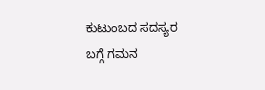ಕುಟುಂಬದ ಸದಸ್ಯರ ಬಗ್ಗೆ ಗಮನ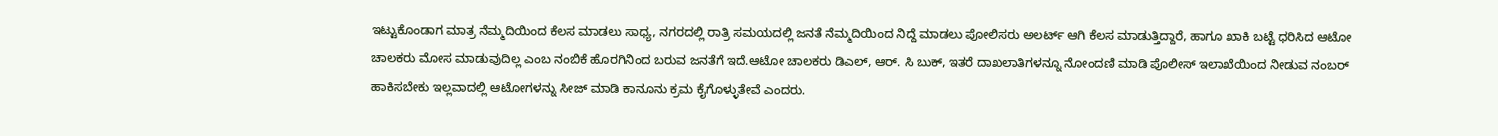ಇಟ್ಟುಕೊಂಡಾಗ ಮಾತ್ರ ನೆಮ್ಮದಿಯಿಂದ ಕೆಲಸ ಮಾಡಲು ಸಾಧ್ಯ, ನಗರದಲ್ಲಿ ರಾತ್ರಿ ಸಮಯದಲ್ಲಿ ಜನತೆ ನೆಮ್ಮದಿಯಿಂದ ನಿದ್ದೆ ಮಾಡಲು ಪೋಲಿಸರು ಅಲರ್ಟ್ ಆಗಿ ಕೆಲಸ ಮಾಡುತ್ತಿದ್ದಾರೆ, ಹಾಗೂ ಖಾಕಿ ಬಟ್ಟೆ ಧರಿಸಿದ ಆಟೋ ಚಾಲಕರು ಮೋಸ ಮಾಡುವುದಿಲ್ಲ ಎಂಬ ನಂಬಿಕೆ ಹೊರಗಿನಿಂದ ಬರುವ ಜನತೆಗೆ ಇದೆ.ಆಟೋ ಚಾಲಕರು ಡಿಎಲ್, ಆರ್. ಸಿ ಬುಕ್, ಇತರೆ ದಾಖಲಾತಿಗಳನ್ನೂ ನೋಂದಣಿ ಮಾಡಿ ಪೊಲೀಸ್ ಇಲಾಖೆಯಿಂದ ನೀಡುವ ನಂಬರ್ ಹಾಕಿಸಬೇಕು ಇಲ್ಲವಾದಲ್ಲಿ ಆಟೋಗಳನ್ನು ಸೀಜ್ ಮಾಡಿ ಕಾನೂನು ಕ್ರಮ ಕೈಗೊಳ್ಳುತೇವೆ ಎಂದರು.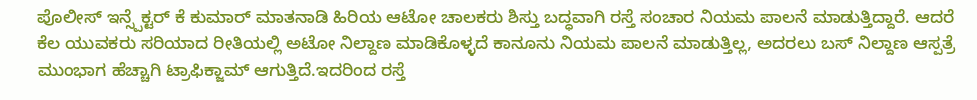ಪೊಲೀಸ್ ಇನ್ಸ್ಪೆಕ್ಟರ್ ಕೆ ಕುಮಾರ್ ಮಾತನಾಡಿ ಹಿರಿಯ ಆಟೋ ಚಾಲಕರು ಶಿಸ್ತು ಬದ್ಧವಾಗಿ ರಸ್ತೆ ಸಂಚಾರ ನಿಯಮ ಪಾಲನೆ ಮಾಡುತ್ತಿದ್ದಾರೆ. ಆದರೆ ಕೆಲ ಯುವಕರು ಸರಿಯಾದ ರೀತಿಯಲ್ಲಿ ಅಟೋ ನಿಲ್ದಾಣ ಮಾಡಿಕೊಳ್ಳದೆ ಕಾನೂನು ನಿಯಮ ಪಾಲನೆ ಮಾಡುತ್ತಿಲ್ಲ, ಅದರಲು ಬಸ್ ನಿಲ್ದಾಣ ಆಸ್ಪತ್ರೆ ಮುಂಭಾಗ ಹೆಚ್ಚಾಗಿ ಟ್ರಾಫಿಕ್ಜಾಮ್ ಆಗುತ್ತಿದೆ.ಇದರಿಂದ ರಸ್ತೆ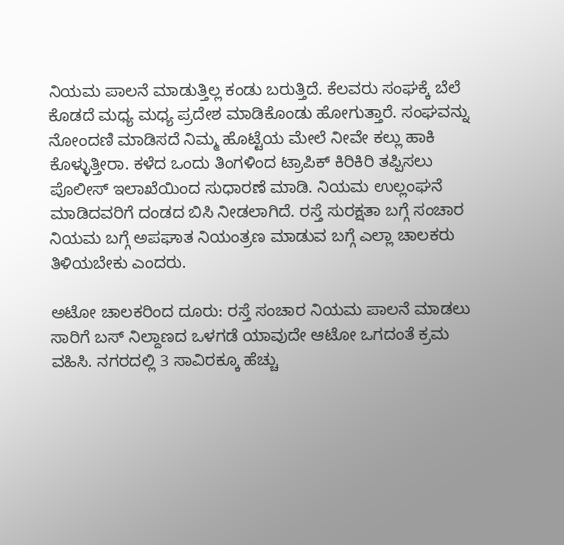ನಿಯಮ ಪಾಲನೆ ಮಾಡುತ್ತಿಲ್ಲ ಕಂಡು ಬರುತ್ತಿದೆ. ಕೆಲವರು ಸಂಘಕ್ಕೆ ಬೆಲೆ ಕೊಡದೆ ಮಧ್ಯ ಮಧ್ಯ ಪ್ರದೇಶ ಮಾಡಿಕೊಂಡು ಹೋಗುತ್ತಾರೆ. ಸಂಘವನ್ನು ನೋಂದಣಿ ಮಾಡಿಸದೆ ನಿಮ್ಮ ಹೊಟ್ಟೆಯ ಮೇಲೆ ನೀವೇ ಕಲ್ಲು ಹಾಕಿ ಕೊಳ್ಳುತ್ತೀರಾ. ಕಳೆದ ಒಂದು ತಿಂಗಳಿಂದ ಟ್ರಾಪಿಕ್ ಕಿರಿಕಿರಿ ತಪ್ಪಿಸಲು ಪೊಲೀಸ್ ಇಲಾಖೆಯಿಂದ ಸುಧಾರಣೆ ಮಾಡಿ. ನಿಯಮ ಉಲ್ಲಂಘನೆ ಮಾಡಿದವರಿಗೆ ದಂಡದ ಬಿಸಿ ನೀಡಲಾಗಿದೆ. ರಸ್ತೆ ಸುರಕ್ಷತಾ ಬಗ್ಗೆ ಸಂಚಾರ ನಿಯಮ ಬಗ್ಗೆ ಅಪಘಾತ ನಿಯಂತ್ರಣ ಮಾಡುವ ಬಗ್ಗೆ ಎಲ್ಲಾ ಚಾಲಕರು ತಿಳಿಯಬೇಕು ಎಂದರು.

ಅಟೋ ಚಾಲಕರಿಂದ ದೂರು: ರಸ್ತೆ ಸಂಚಾರ ನಿಯಮ ಪಾಲನೆ ಮಾಡಲು ಸಾರಿಗೆ ಬಸ್ ನಿಲ್ದಾಣದ ಒಳಗಡೆ ಯಾವುದೇ ಆಟೋ ಒಗದಂತೆ ಕ್ರಮ ವಹಿಸಿ. ನಗರದಲ್ಲಿ 3 ಸಾವಿರಕ್ಕೂ ಹೆಚ್ಚು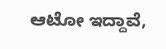ಆಟೋ ಇದ್ದಾವೆ,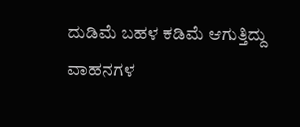ದುಡಿಮೆ ಬಹಳ ಕಡಿಮೆ ಆಗುತ್ತಿದ್ದು ವಾಹನಗಳ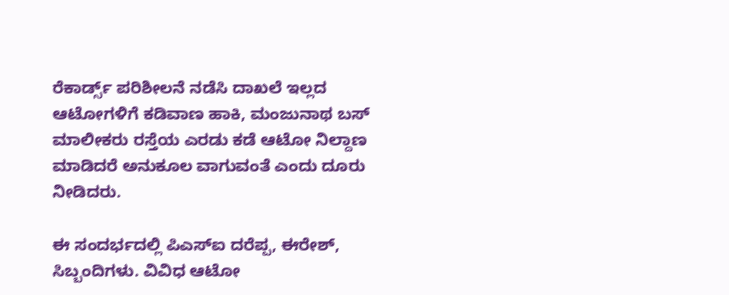ರೆಕಾರ್ಡ್ಸ್ ಪರಿಶೀಲನೆ ನಡೆಸಿ ದಾಖಲೆ ಇಲ್ಲದ ಆಟೋಗಳಿಗೆ ಕಡಿವಾಣ ಹಾಕಿ, ಮಂಜುನಾಥ ಬಸ್ ಮಾಲೀಕರು ರಸ್ತೆಯ ಎರಡು ಕಡೆ ಆಟೋ ನಿಲ್ದಾಣ ಮಾಡಿದರೆ ಅನುಕೂಲ ವಾಗುವಂತೆ ಎಂದು ದೂರು ನೀಡಿದರು.

ಈ ಸಂದರ್ಭದಲ್ಲಿ ಪಿಎಸ್ಐ ದರೆಪ್ಪ, ಈರೇಶ್, ಸಿಬ್ಬಂದಿಗಳು. ವಿವಿಧ ಆಟೋ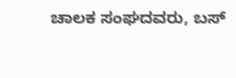ಚಾಲಕ ಸಂಘದವರು, ಬಸ್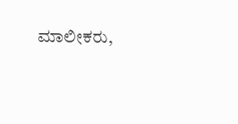ಮಾಲೀಕರು,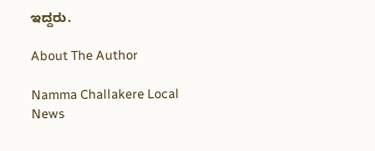ಇದ್ದರು.

About The Author

Namma Challakere Local News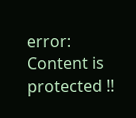error: Content is protected !!